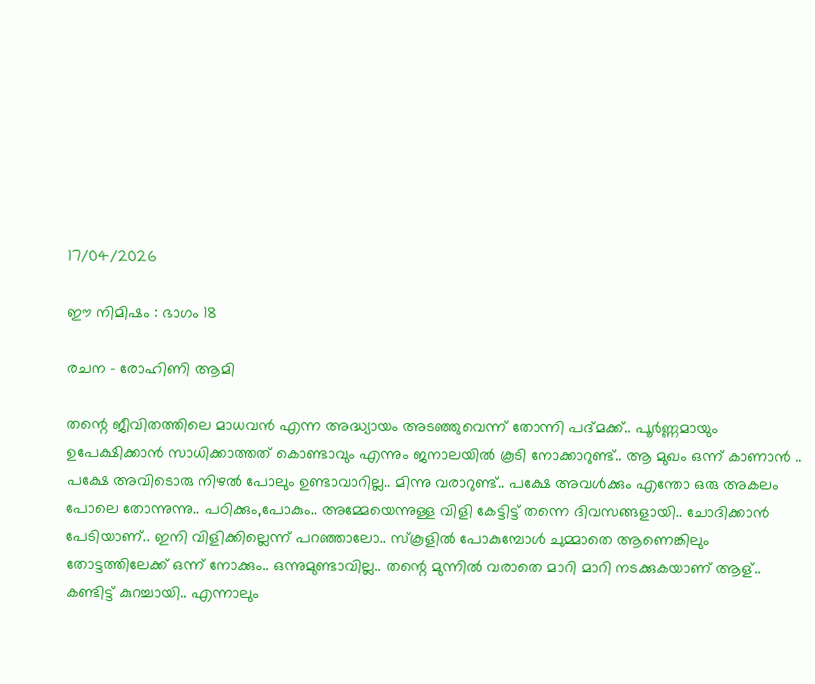17/04/2026

ഈ നിമിഷം : ഭാഗം 18

രചന – രോഹിണി ആമി

തന്റെ ജീവിതത്തിലെ മാധവൻ എന്ന അദ്ധ്യായം അടഞ്ഞുവെന്ന് തോന്നി പദ്മക്ക്.. പൂർണ്ണമായും ഉപേക്ഷിക്കാൻ സാധിക്കാത്തത് കൊണ്ടാവും എന്നും ജനാലയിൽ കൂടി നോക്കാറുണ്ട്.. ആ മുഖം ഒന്ന് കാണാൻ .. പക്ഷേ അവിടൊരു നിഴൽ പോലും ഉണ്ടാവാറില്ല.. മിന്നു വരാറുണ്ട്.. പക്ഷേ അവൾക്കും എന്തോ ഒരു അകലം പോലെ തോന്നുന്നു.. പഠിക്കും,പോകും.. അമ്മേയെന്നുള്ള വിളി കേട്ടിട്ട് തന്നെ ദിവസങ്ങളായി.. ചോദിക്കാൻ പേടിയാണ്.. ഇനി വിളിക്കില്ലെന്ന് പറഞ്ഞാലോ.. സ്കൂളിൽ പോകുമ്പോൾ ചുമ്മാതെ ആണെങ്കിലും തോട്ടത്തിലേക്ക് ഒന്ന് നോക്കും.. ഒന്നുമുണ്ടാവില്ല.. തന്റെ മുന്നിൽ വരാതെ മാറി മാറി നടക്കുകയാണ് ആള്.. കണ്ടിട്ട് കുറച്ചായി.. എന്നാലും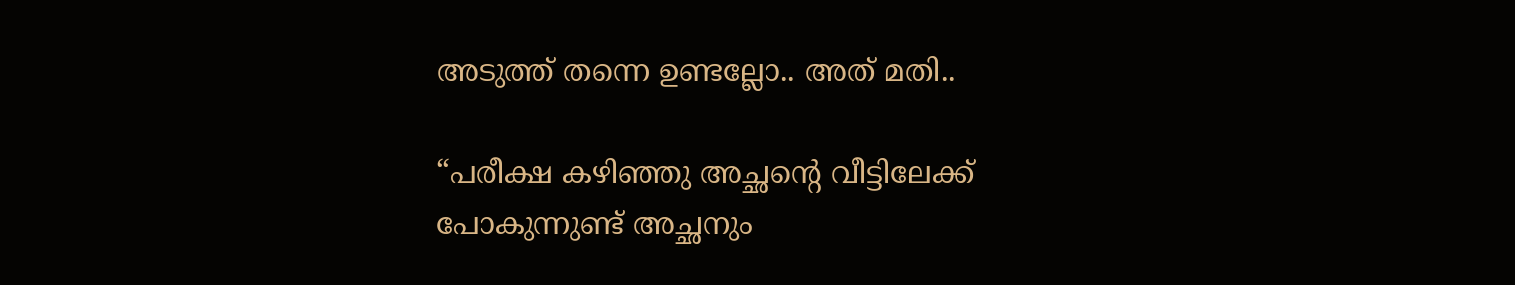അടുത്ത് തന്നെ ഉണ്ടല്ലോ.. അത് മതി..

“പരീക്ഷ കഴിഞ്ഞു അച്ഛന്റെ വീട്ടിലേക്ക് പോകുന്നുണ്ട് അച്ഛനും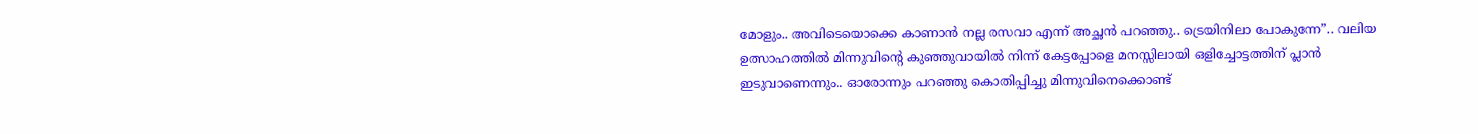മോളും.. അവിടെയൊക്കെ കാണാൻ നല്ല രസവാ എന്ന് അച്ഛൻ പറഞ്ഞു.. ട്രെയിനിലാ പോകുന്നേ”.. വലിയ ഉത്സാഹത്തിൽ മിന്നുവിന്റെ കുഞ്ഞുവായിൽ നിന്ന് കേട്ടപ്പോളെ മനസ്സിലായി ഒളിച്ചോട്ടത്തിന് പ്ലാൻ ഇടുവാണെന്നും.. ഓരോന്നും പറഞ്ഞു കൊതിപ്പിച്ചു മിന്നുവിനെക്കൊണ്ട്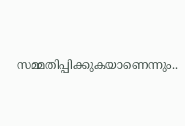സമ്മതിപ്പിക്കുകയാണെന്നും..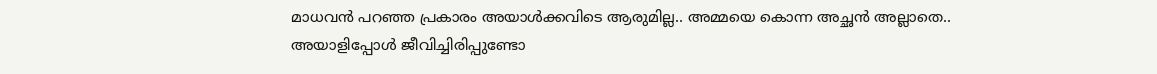മാധവൻ പറഞ്ഞ പ്രകാരം അയാൾക്കവിടെ ആരുമില്ല.. അമ്മയെ കൊന്ന അച്ഛൻ അല്ലാതെ.. അയാളിപ്പോൾ ജീവിച്ചിരിപ്പുണ്ടോ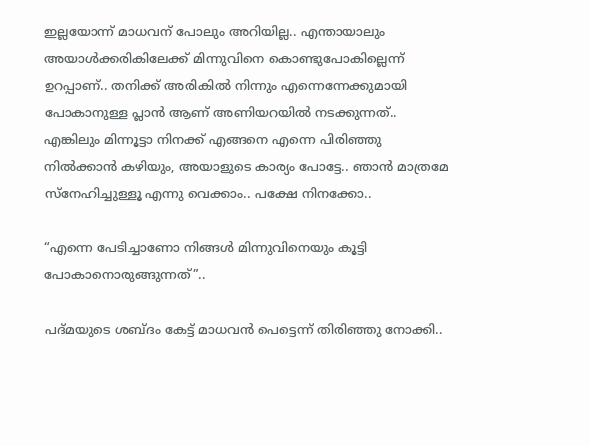ഇല്ലയോന്ന് മാധവന് പോലും അറിയില്ല.. എന്തായാലും അയാൾക്കരികിലേക്ക് മിന്നുവിനെ കൊണ്ടുപോകില്ലെന്ന് ഉറപ്പാണ്.. തനിക്ക് അരികിൽ നിന്നും എന്നെന്നേക്കുമായി പോകാനുള്ള പ്ലാൻ ആണ് അണിയറയിൽ നടക്കുന്നത്.. എങ്കിലും മിന്നൂട്ടാ നിനക്ക് എങ്ങനെ എന്നെ പിരിഞ്ഞു നിൽക്കാൻ കഴിയും, അയാളുടെ കാര്യം പോട്ടേ.. ഞാൻ മാത്രമേ സ്നേഹിച്ചുള്ളൂ എന്നു വെക്കാം.. പക്ഷേ നിനക്കോ..

“എന്നെ പേടിച്ചാണോ നിങ്ങൾ മിന്നുവിനെയും കൂട്ടി പോകാനൊരുങ്ങുന്നത്”..

പദ്മയുടെ ശബ്ദം കേട്ട് മാധവൻ പെട്ടെന്ന് തിരിഞ്ഞു നോക്കി..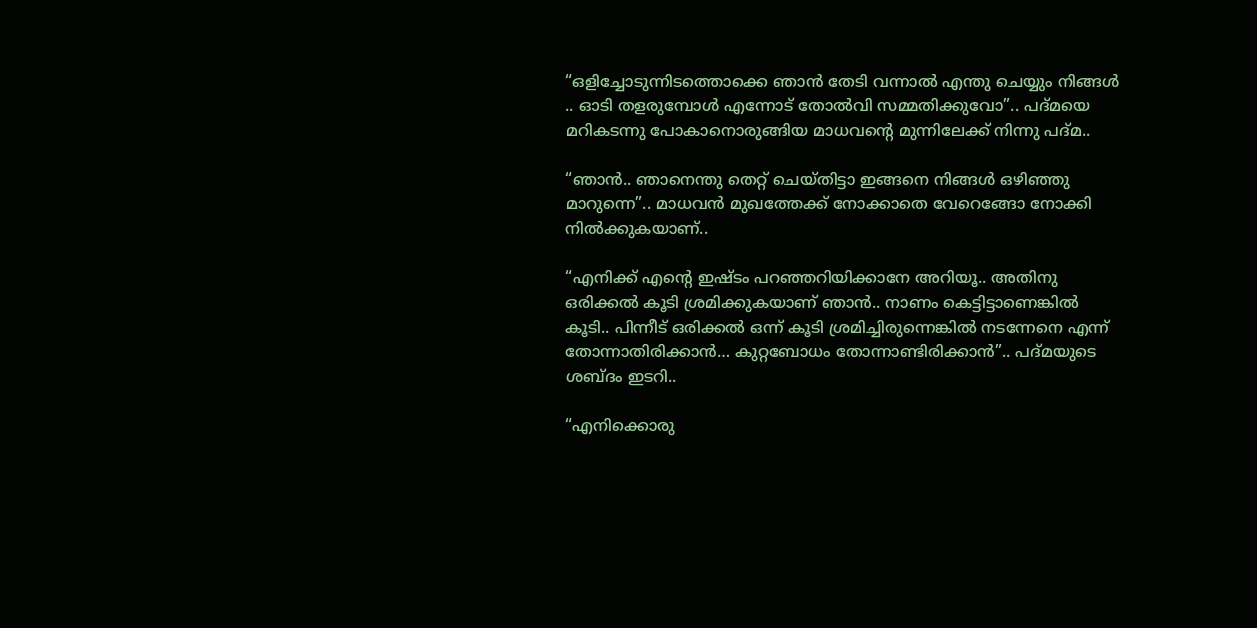“ഒളിച്ചോടുന്നിടത്തൊക്കെ ഞാൻ തേടി വന്നാൽ എന്തു ചെയ്യും നിങ്ങൾ .. ഓടി തളരുമ്പോൾ എന്നോട് തോൽവി സമ്മതിക്കുവോ”.. പദ്മയെ മറികടന്നു പോകാനൊരുങ്ങിയ മാധവന്റെ മുന്നിലേക്ക് നിന്നു പദ്മ..

“ഞാൻ.. ഞാനെന്തു തെറ്റ് ചെയ്തിട്ടാ ഇങ്ങനെ നിങ്ങൾ ഒഴിഞ്ഞു മാറുന്നെ”.. മാധവൻ മുഖത്തേക്ക് നോക്കാതെ വേറെങ്ങോ നോക്കി നിൽക്കുകയാണ്..

“എനിക്ക് എന്റെ ഇഷ്ടം പറഞ്ഞറിയിക്കാനേ അറിയൂ.. അതിനു ഒരിക്കൽ കൂടി ശ്രമിക്കുകയാണ് ഞാൻ.. നാണം കെട്ടിട്ടാണെങ്കിൽ കൂടി.. പിന്നീട് ഒരിക്കൽ ഒന്ന് കൂടി ശ്രമിച്ചിരുന്നെങ്കിൽ നടന്നേനെ എന്ന് തോന്നാതിരിക്കാൻ… കുറ്റബോധം തോന്നാണ്ടിരിക്കാൻ”.. പദ്മയുടെ ശബ്ദം ഇടറി..

“എനിക്കൊരു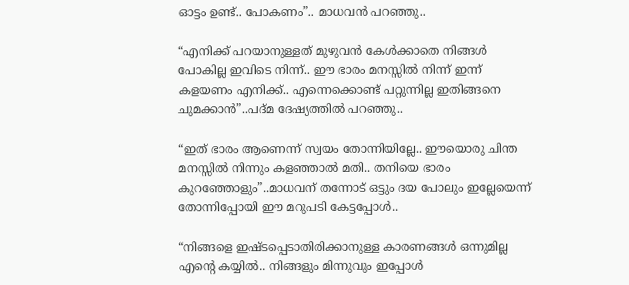ഓട്ടം ഉണ്ട്.. പോകണം”.. മാധവൻ പറഞ്ഞു..

“എനിക്ക് പറയാനുള്ളത് മുഴുവൻ കേൾക്കാതെ നിങ്ങൾ പോകില്ല ഇവിടെ നിന്ന്.. ഈ ഭാരം മനസ്സിൽ നിന്ന് ഇന്ന് കളയണം എനിക്ക്.. എന്നെക്കൊണ്ട് പറ്റുന്നില്ല ഇതിങ്ങനെ ചുമക്കാൻ”..പദ്മ ദേഷ്യത്തിൽ പറഞ്ഞു..

“ഇത് ഭാരം ആണെന്ന് സ്വയം തോന്നിയില്ലേ.. ഈയൊരു ചിന്ത മനസ്സിൽ നിന്നും കളഞ്ഞാൽ മതി.. തനിയെ ഭാരം കുറഞ്ഞോളും”..മാധവന് തന്നോട് ഒട്ടും ദയ പോലും ഇല്ലേയെന്ന് തോന്നിപ്പോയി ഈ മറുപടി കേട്ടപ്പോൾ..

“നിങ്ങളെ ഇഷ്ടപ്പെടാതിരിക്കാനുള്ള കാരണങ്ങൾ ഒന്നുമില്ല എന്റെ കയ്യിൽ.. നിങ്ങളും മിന്നുവും ഇപ്പോൾ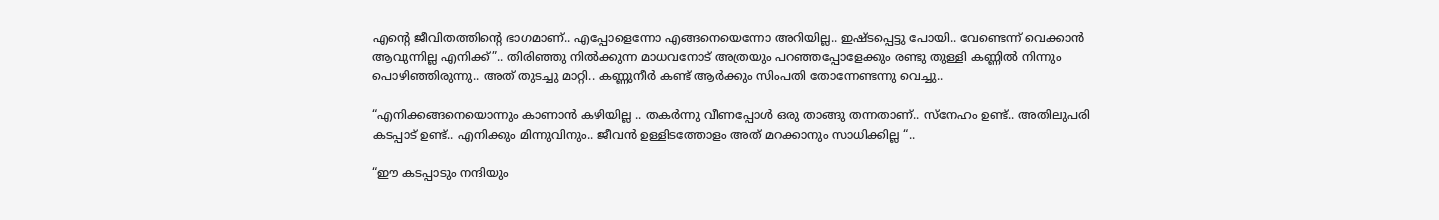എന്റെ ജീവിതത്തിന്റെ ഭാഗമാണ്.. എപ്പോളെന്നോ എങ്ങനെയെന്നോ അറിയില്ല.. ഇഷ്ടപ്പെട്ടു പോയി.. വേണ്ടെന്ന് വെക്കാൻ ആവുന്നില്ല എനിക്ക്”.. തിരിഞ്ഞു നിൽക്കുന്ന മാധവനോട് അത്രയും പറഞ്ഞപ്പോളേക്കും രണ്ടു തുള്ളി കണ്ണിൽ നിന്നും പൊഴിഞ്ഞിരുന്നു.. അത് തുടച്ചു മാറ്റി.. കണ്ണുനീർ കണ്ട് ആർക്കും സിംപതി തോന്നേണ്ടന്നു വെച്ചു..

“എനിക്കങ്ങനെയൊന്നും കാണാൻ കഴിയില്ല .. തകർന്നു വീണപ്പോൾ ഒരു താങ്ങു തന്നതാണ്.. സ്നേഹം ഉണ്ട്.. അതിലുപരി കടപ്പാട് ഉണ്ട്.. എനിക്കും മിന്നുവിനും.. ജീവൻ ഉള്ളിടത്തോളം അത് മറക്കാനും സാധിക്കില്ല “..

“ഈ കടപ്പാടും നന്ദിയും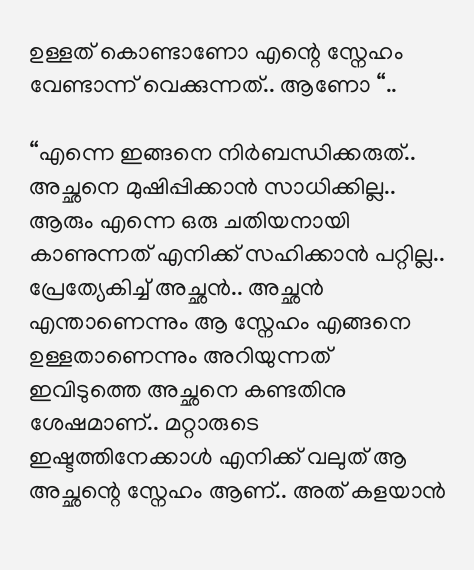ഉള്ളത് കൊണ്ടാണോ എന്റെ സ്നേഹം വേണ്ടാന്ന് വെക്കുന്നത്.. ആണോ “..

“എന്നെ ഇങ്ങനെ നിർബന്ധിക്കരുത്.. അച്ഛനെ മുഷിപ്പിക്കാൻ സാധിക്കില്ല.. ആരും എന്നെ ഒരു ചതിയനായി കാണുന്നത് എനിക്ക് സഹിക്കാൻ പറ്റില്ല.. പ്രേത്യേകിച്ച് അച്ഛൻ.. അച്ഛൻ എന്താണെന്നും ആ സ്നേഹം എങ്ങനെ ഉള്ളതാണെന്നും അറിയുന്നത് ഇവിടുത്തെ അച്ഛനെ കണ്ടതിനു ശേഷമാണ്.. മറ്റാരുടെ ഇഷ്ടത്തിനേക്കാൾ എനിക്ക് വലുത് ആ അച്ഛന്റെ സ്നേഹം ആണ്.. അത് കളയാൻ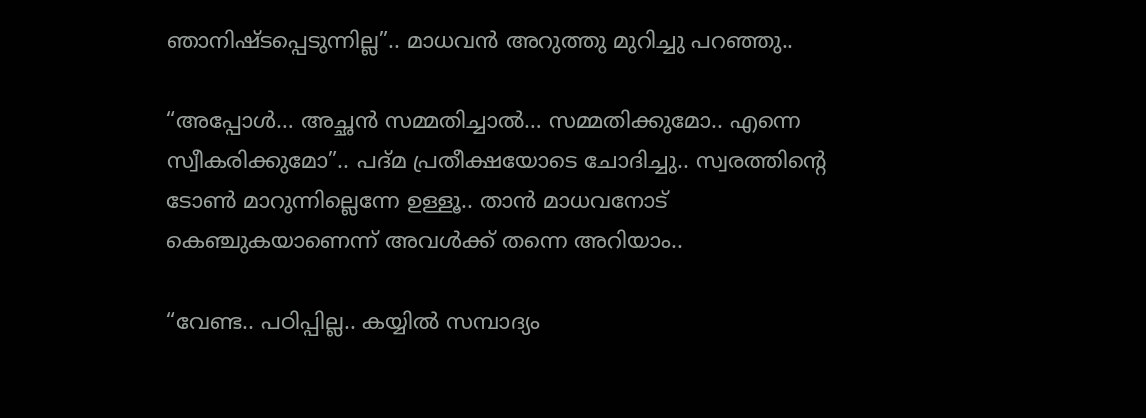ഞാനിഷ്ടപ്പെടുന്നില്ല”.. മാധവൻ അറുത്തു മുറിച്ചു പറഞ്ഞു..

“അപ്പോൾ… അച്ഛൻ സമ്മതിച്ചാൽ… സമ്മതിക്കുമോ.. എന്നെ സ്വീകരിക്കുമോ”.. പദ്മ പ്രതീക്ഷയോടെ ചോദിച്ചു.. സ്വരത്തിന്റെ ടോൺ മാറുന്നില്ലെന്നേ ഉള്ളൂ.. താൻ മാധവനോട് കെഞ്ചുകയാണെന്ന് അവൾക്ക് തന്നെ അറിയാം..

“വേണ്ട.. പഠിപ്പില്ല.. കയ്യിൽ സമ്പാദ്യം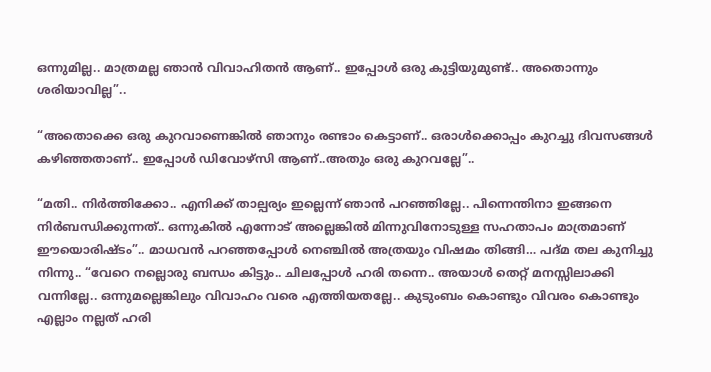ഒന്നുമില്ല.. മാത്രമല്ല ഞാൻ വിവാഹിതൻ ആണ്.. ഇപ്പോൾ ഒരു കുട്ടിയുമുണ്ട്.. അതൊന്നും ശരിയാവില്ല”..

“അതൊക്കെ ഒരു കുറവാണെങ്കിൽ ഞാനും രണ്ടാം കെട്ടാണ്.. ഒരാൾക്കൊപ്പം കുറച്ചു ദിവസങ്ങൾ കഴിഞ്ഞതാണ്.. ഇപ്പോൾ ഡിവോഴ്‌സി ആണ്..അതും ഒരു കുറവല്ലേ”..

“മതി.. നിർത്തിക്കോ.. എനിക്ക് താല്പര്യം ഇല്ലെന്ന് ഞാൻ പറഞ്ഞില്ലേ.. പിന്നെന്തിനാ ഇങ്ങനെ നിർബന്ധിക്കുന്നത്.. ഒന്നുകിൽ എന്നോട് അല്ലെങ്കിൽ മിന്നുവിനോടുള്ള സഹതാപം മാത്രമാണ് ഈയൊരിഷ്ടം”.. മാധവൻ പറഞ്ഞപ്പോൾ നെഞ്ചിൽ അത്രയും വിഷമം തിങ്ങി… പദ്മ തല കുനിച്ചു നിന്നു.. “വേറെ നല്ലൊരു ബന്ധം കിട്ടും.. ചിലപ്പോൾ ഹരി തന്നെ.. അയാൾ തെറ്റ് മനസ്സിലാക്കി വന്നില്ലേ.. ഒന്നുമല്ലെങ്കിലും വിവാഹം വരെ എത്തിയതല്ലേ.. കുടുംബം കൊണ്ടും വിവരം കൊണ്ടും എല്ലാം നല്ലത് ഹരി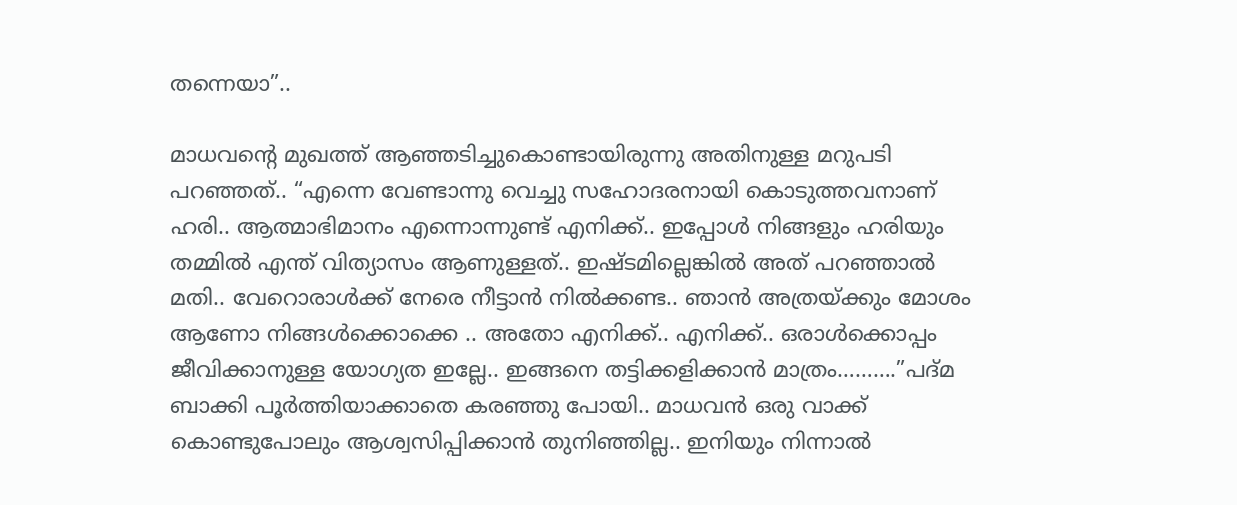തന്നെയാ”..

മാധവന്റെ മുഖത്ത് ആഞ്ഞടിച്ചുകൊണ്ടായിരുന്നു അതിനുള്ള മറുപടി പറഞ്ഞത്.. “എന്നെ വേണ്ടാന്നു വെച്ചു സഹോദരനായി കൊടുത്തവനാണ് ഹരി.. ആത്മാഭിമാനം എന്നൊന്നുണ്ട് എനിക്ക്.. ഇപ്പോൾ നിങ്ങളും ഹരിയും തമ്മിൽ എന്ത് വിത്യാസം ആണുള്ളത്.. ഇഷ്ടമില്ലെങ്കിൽ അത് പറഞ്ഞാൽ മതി.. വേറൊരാൾക്ക് നേരെ നീട്ടാൻ നിൽക്കണ്ട.. ഞാൻ അത്രയ്ക്കും മോശം ആണോ നിങ്ങൾക്കൊക്കെ .. അതോ എനിക്ക്.. എനിക്ക്.. ഒരാൾക്കൊപ്പം ജീവിക്കാനുള്ള യോഗ്യത ഇല്ലേ.. ഇങ്ങനെ തട്ടിക്കളിക്കാൻ മാത്രം……….”പദ്മ ബാക്കി പൂർത്തിയാക്കാതെ കരഞ്ഞു പോയി.. മാധവൻ ഒരു വാക്ക് കൊണ്ടുപോലും ആശ്വസിപ്പിക്കാൻ തുനിഞ്ഞില്ല.. ഇനിയും നിന്നാൽ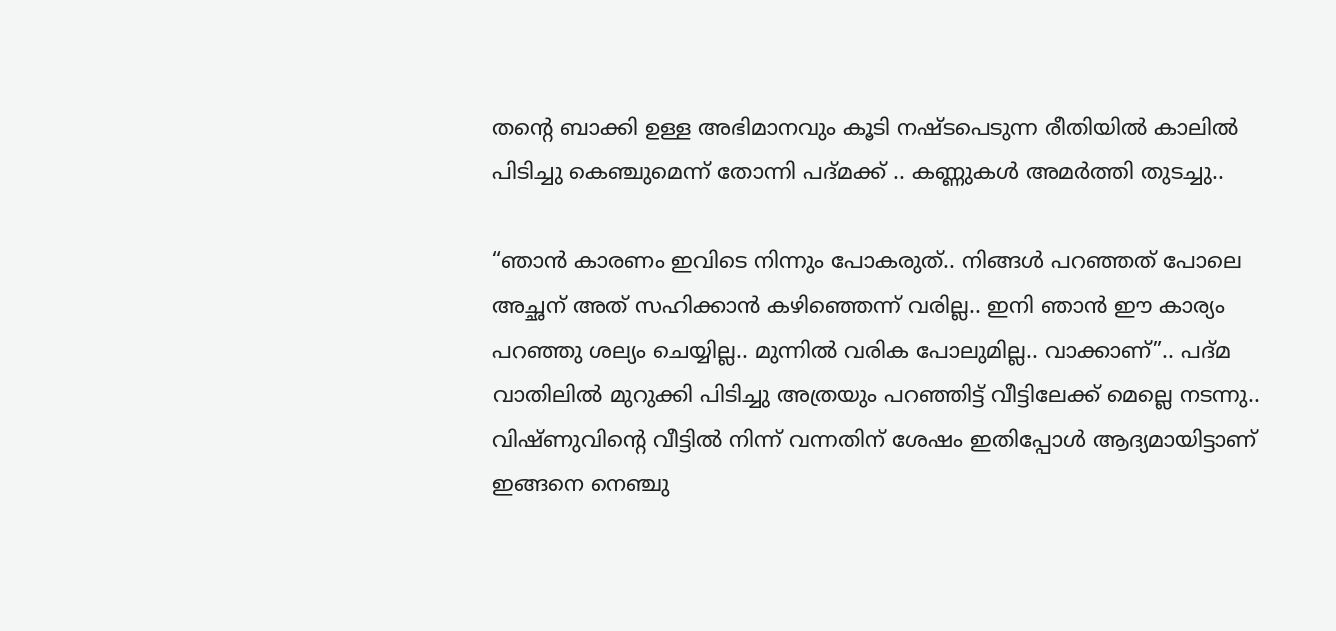തന്റെ ബാക്കി ഉള്ള അഭിമാനവും കൂടി നഷ്ടപെടുന്ന രീതിയിൽ കാലിൽ പിടിച്ചു കെഞ്ചുമെന്ന് തോന്നി പദ്മക്ക് .. കണ്ണുകൾ അമർത്തി തുടച്ചു..

“ഞാൻ കാരണം ഇവിടെ നിന്നും പോകരുത്.. നിങ്ങൾ പറഞ്ഞത് പോലെ അച്ഛന് അത് സഹിക്കാൻ കഴിഞ്ഞെന്ന് വരില്ല.. ഇനി ഞാൻ ഈ കാര്യം പറഞ്ഞു ശല്യം ചെയ്യില്ല.. മുന്നിൽ വരിക പോലുമില്ല.. വാക്കാണ്”.. പദ്മ വാതിലിൽ മുറുക്കി പിടിച്ചു അത്രയും പറഞ്ഞിട്ട് വീട്ടിലേക്ക് മെല്ലെ നടന്നു.. വിഷ്ണുവിന്റെ വീട്ടിൽ നിന്ന് വന്നതിന് ശേഷം ഇതിപ്പോൾ ആദ്യമായിട്ടാണ് ഇങ്ങനെ നെഞ്ചു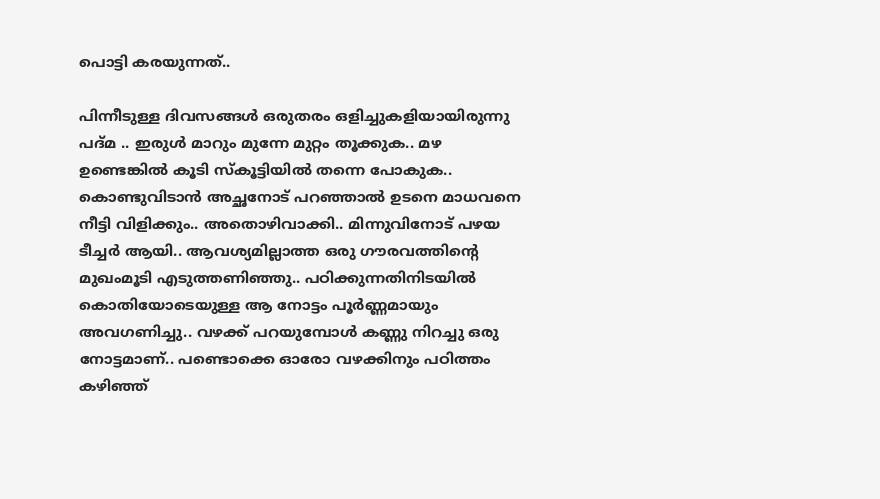പൊട്ടി കരയുന്നത്..

പിന്നീടുള്ള ദിവസങ്ങൾ ഒരുതരം ഒളിച്ചുകളിയായിരുന്നു പദ്മ .. ഇരുൾ മാറും മുന്നേ മുറ്റം തൂക്കുക.. മഴ ഉണ്ടെങ്കിൽ കൂടി സ്കൂട്ടിയിൽ തന്നെ പോകുക.. കൊണ്ടുവിടാൻ അച്ഛനോട് പറഞ്ഞാൽ ഉടനെ മാധവനെ നീട്ടി വിളിക്കും.. അതൊഴിവാക്കി.. മിന്നുവിനോട് പഴയ ടീച്ചർ ആയി.. ആവശ്യമില്ലാത്ത ഒരു ഗൗരവത്തിന്റെ മുഖംമൂടി എടുത്തണിഞ്ഞു.. പഠിക്കുന്നതിനിടയിൽ കൊതിയോടെയുള്ള ആ നോട്ടം പൂർണ്ണമായും അവഗണിച്ചു.. വഴക്ക് പറയുമ്പോൾ കണ്ണു നിറച്ചു ഒരു നോട്ടമാണ്.. പണ്ടൊക്കെ ഓരോ വഴക്കിനും പഠിത്തം കഴിഞ്ഞ്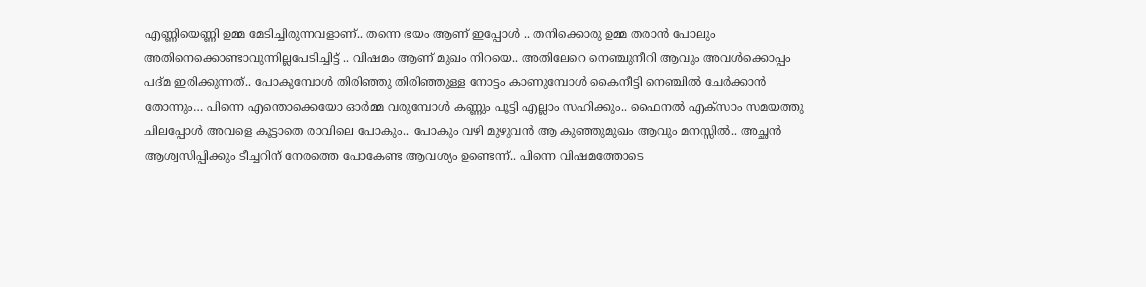എണ്ണിയെണ്ണി ഉമ്മ മേടിച്ചിരുന്നവളാണ്.. തന്നെ ഭയം ആണ് ഇപ്പോൾ .. തനിക്കൊരു ഉമ്മ തരാൻ പോലും അതിനെക്കൊണ്ടാവുന്നില്ലപേടിച്ചിട്ട് .. വിഷമം ആണ് മുഖം നിറയെ.. അതിലേറെ നെഞ്ചുനീറി ആവും അവൾക്കൊപ്പം പദ്മ ഇരിക്കുന്നത്.. പോകുമ്പോൾ തിരിഞ്ഞു തിരിഞ്ഞുള്ള നോട്ടം കാണുമ്പോൾ കൈനീട്ടി നെഞ്ചിൽ ചേർക്കാൻ തോന്നും… പിന്നെ എന്തൊക്കെയോ ഓർമ്മ വരുമ്പോൾ കണ്ണും പൂട്ടി എല്ലാം സഹിക്കും.. ഫൈനൽ എക്സാം സമയത്തു ചിലപ്പോൾ അവളെ കൂട്ടാതെ രാവിലെ പോകും.. പോകും വഴി മുഴുവൻ ആ കുഞ്ഞുമുഖം ആവും മനസ്സിൽ.. അച്ഛൻ ആശ്വസിപ്പിക്കും ടീച്ചറിന് നേരത്തെ പോകേണ്ട ആവശ്യം ഉണ്ടെന്ന്.. പിന്നെ വിഷമത്തോടെ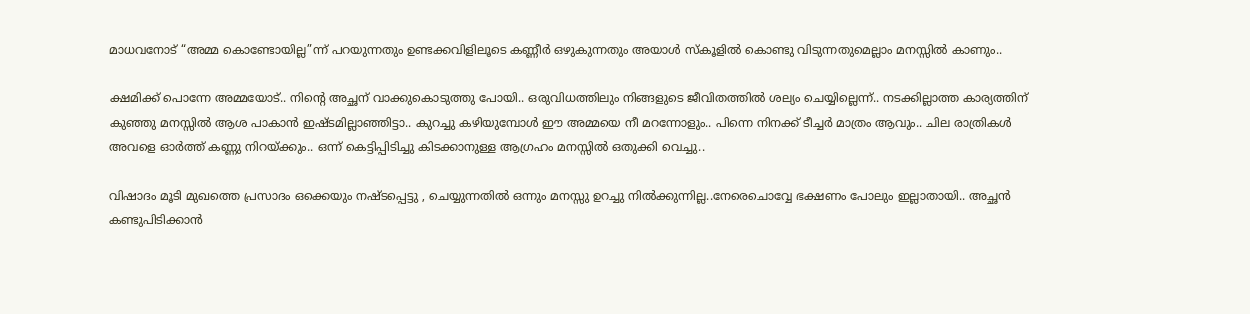മാധവനോട് “അമ്മ കൊണ്ടോയില്ല”ന്ന് പറയുന്നതും ഉണ്ടക്കവിളിലൂടെ കണ്ണീർ ഒഴുകുന്നതും അയാൾ സ്കൂളിൽ കൊണ്ടു വിടുന്നതുമെല്ലാം മനസ്സിൽ കാണും..

ക്ഷമിക്ക് പൊന്നേ അമ്മയോട്.. നിന്റെ അച്ഛന് വാക്കുകൊടുത്തു പോയി.. ഒരുവിധത്തിലും നിങ്ങളുടെ ജീവിതത്തിൽ ശല്യം ചെയ്യില്ലെന്ന്.. നടക്കില്ലാത്ത കാര്യത്തിന് കുഞ്ഞു മനസ്സിൽ ആശ പാകാൻ ഇഷ്ടമില്ലാഞ്ഞിട്ടാ.. കുറച്ചു കഴിയുമ്പോൾ ഈ അമ്മയെ നീ മറന്നോളും.. പിന്നെ നിനക്ക് ടീച്ചർ മാത്രം ആവും.. ചില രാത്രികൾ അവളെ ഓർത്ത് കണ്ണു നിറയ്ക്കും.. ഒന്ന് കെട്ടിപ്പിടിച്ചു കിടക്കാനുള്ള ആഗ്രഹം മനസ്സിൽ ഒതുക്കി വെച്ചു..

വിഷാദം മൂടി മുഖത്തെ പ്രസാദം ഒക്കെയും നഷ്ടപ്പെട്ടു , ചെയ്യുന്നതിൽ ഒന്നും മനസ്സു ഉറച്ചു നിൽക്കുന്നില്ല..നേരെചൊവ്വേ ഭക്ഷണം പോലും ഇല്ലാതായി.. അച്ഛൻ കണ്ടുപിടിക്കാൻ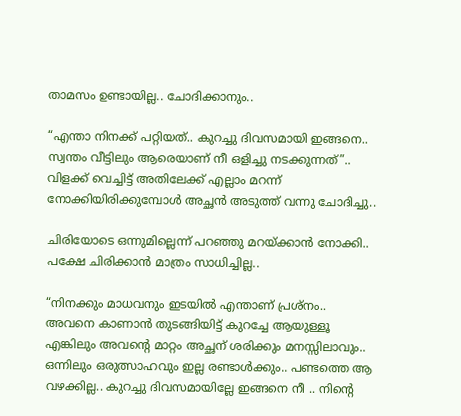താമസം ഉണ്ടായില്ല.. ചോദിക്കാനും..

“എന്താ നിനക്ക് പറ്റിയത്.. കുറച്ചു ദിവസമായി ഇങ്ങനെ.. സ്വന്തം വീട്ടിലും ആരെയാണ് നീ ഒളിച്ചു നടക്കുന്നത്”.. വിളക്ക് വെച്ചിട്ട് അതിലേക്ക് എല്ലാം മറന്ന് നോക്കിയിരിക്കുമ്പോൾ അച്ഛൻ അടുത്ത് വന്നു ചോദിച്ചു..

ചിരിയോടെ ഒന്നുമില്ലെന്ന് പറഞ്ഞു മറയ്ക്കാൻ നോക്കി.. പക്ഷേ ചിരിക്കാൻ മാത്രം സാധിച്ചില്ല..

“നിനക്കും മാധവനും ഇടയിൽ എന്താണ് പ്രശ്നം.. അവനെ കാണാൻ തുടങ്ങിയിട്ട് കുറച്ചേ ആയുള്ളൂ എങ്കിലും അവന്റെ മാറ്റം അച്ഛന് ശരിക്കും മനസ്സിലാവും.. ഒന്നിലും ഒരുത്സാഹവും ഇല്ല രണ്ടാൾക്കും.. പണ്ടത്തെ ആ വഴക്കില്ല.. കുറച്ചു ദിവസമായില്ലേ ഇങ്ങനെ നീ .. നിന്റെ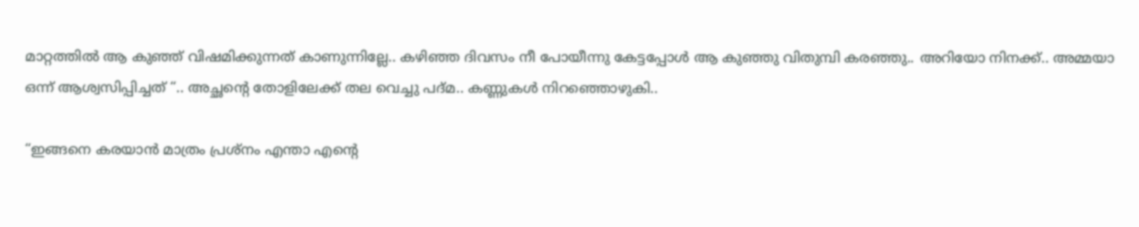മാറ്റത്തിൽ ആ കുഞ്ഞ് വിഷമിക്കുന്നത് കാണുന്നില്ലേ.. കഴിഞ്ഞ ദിവസം നീ പോയീന്നു കേട്ടപ്പോൾ ആ കുഞ്ഞു വിതുമ്പി കരഞ്ഞു.. അറിയോ നിനക്ക്.. അമ്മയാ ഒന്ന് ആശ്വസിപ്പിച്ചത് “.. അച്ഛന്റെ തോളിലേക്ക് തല വെച്ചു പദ്മ.. കണ്ണുകൾ നിറഞ്ഞൊഴുകി..

“ഇങ്ങനെ കരയാൻ മാത്രം പ്രശ്നം എന്താ എന്റെ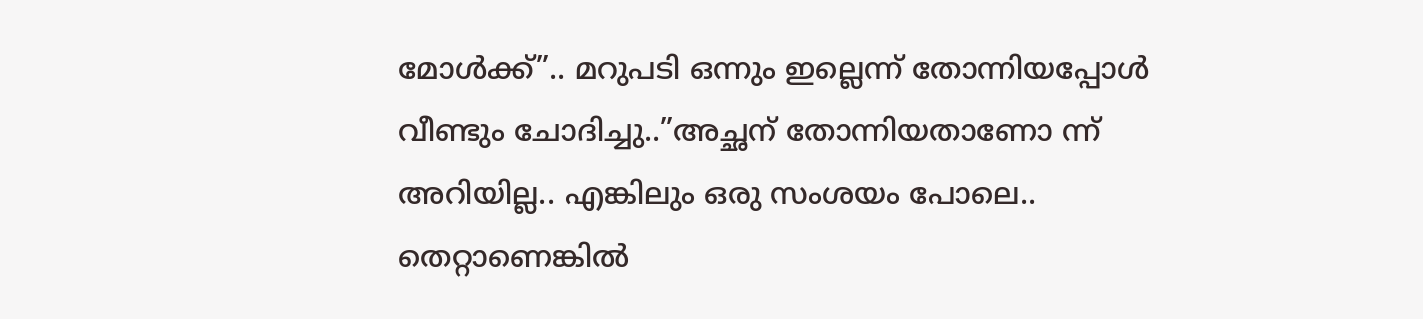മോൾക്ക്”.. മറുപടി ഒന്നും ഇല്ലെന്ന് തോന്നിയപ്പോൾ വീണ്ടും ചോദിച്ചു..”അച്ഛന് തോന്നിയതാണോ ന്ന് അറിയില്ല.. എങ്കിലും ഒരു സംശയം പോലെ.. തെറ്റാണെങ്കിൽ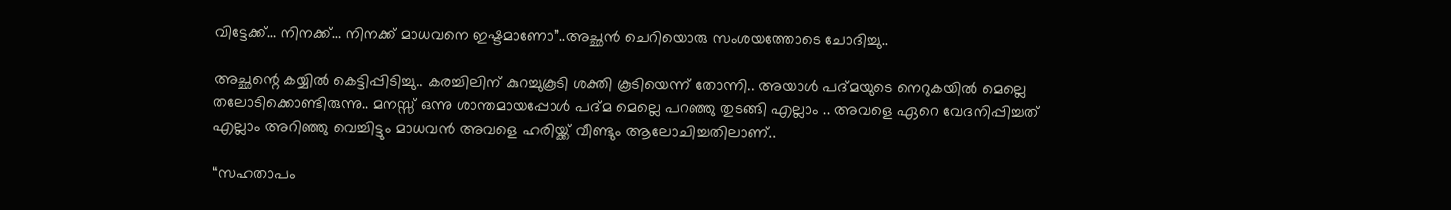വിട്ടേക്ക്… നിനക്ക്… നിനക്ക് മാധവനെ ഇഷ്ടമാണോ”..അച്ഛൻ ചെറിയൊരു സംശയത്തോടെ ചോദിച്ചു..

അച്ഛന്റെ കയ്യിൽ കെട്ടിപ്പിടിച്ചു.. കരച്ചിലിന് കുറച്ചുകൂടി ശക്തി കൂടിയെന്ന് തോന്നി.. അയാൾ പദ്മയുടെ നെറുകയിൽ മെല്ലെ തലോടിക്കൊണ്ടിരുന്നു.. മനസ്സ് ഒന്നു ശാന്തമായപ്പോൾ പദ്മ മെല്ലെ പറഞ്ഞു തുടങ്ങി എല്ലാം .. അവളെ ഏറെ വേദനിപ്പിച്ചത് എല്ലാം അറിഞ്ഞു വെച്ചിട്ടും മാധവൻ അവളെ ഹരിയ്ക്ക് വീണ്ടും ആലോചിച്ചതിലാണ്..

“സഹതാപം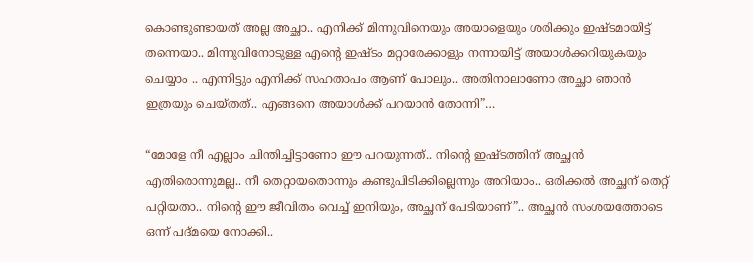കൊണ്ടുണ്ടായത് അല്ല അച്ഛാ.. എനിക്ക് മിന്നുവിനെയും അയാളെയും ശരിക്കും ഇഷ്ടമായിട്ട് തന്നെയാ.. മിന്നുവിനോടുള്ള എന്റെ ഇഷ്ടം മറ്റാരേക്കാളും നന്നായിട്ട് അയാൾക്കറിയുകയും ചെയ്യാം .. എന്നിട്ടും എനിക്ക് സഹതാപം ആണ് പോലും.. അതിനാലാണോ അച്ഛാ ഞാൻ ഇത്രയും ചെയ്തത്.. എങ്ങനെ അയാൾക്ക് പറയാൻ തോന്നി”…

“മോളേ നീ എല്ലാം ചിന്തിച്ചിട്ടാണോ ഈ പറയുന്നത്.. നിന്റെ ഇഷ്ടത്തിന് അച്ഛൻ എതിരൊന്നുമല്ല.. നീ തെറ്റായതൊന്നും കണ്ടുപിടിക്കില്ലെന്നും അറിയാം.. ഒരിക്കൽ അച്ഛന് തെറ്റ് പറ്റിയതാ.. നിന്റെ ഈ ജീവിതം വെച്ച് ഇനിയും, അച്ഛന് പേടിയാണ്”.. അച്ഛൻ സംശയത്തോടെ ഒന്ന് പദ്മയെ നോക്കി..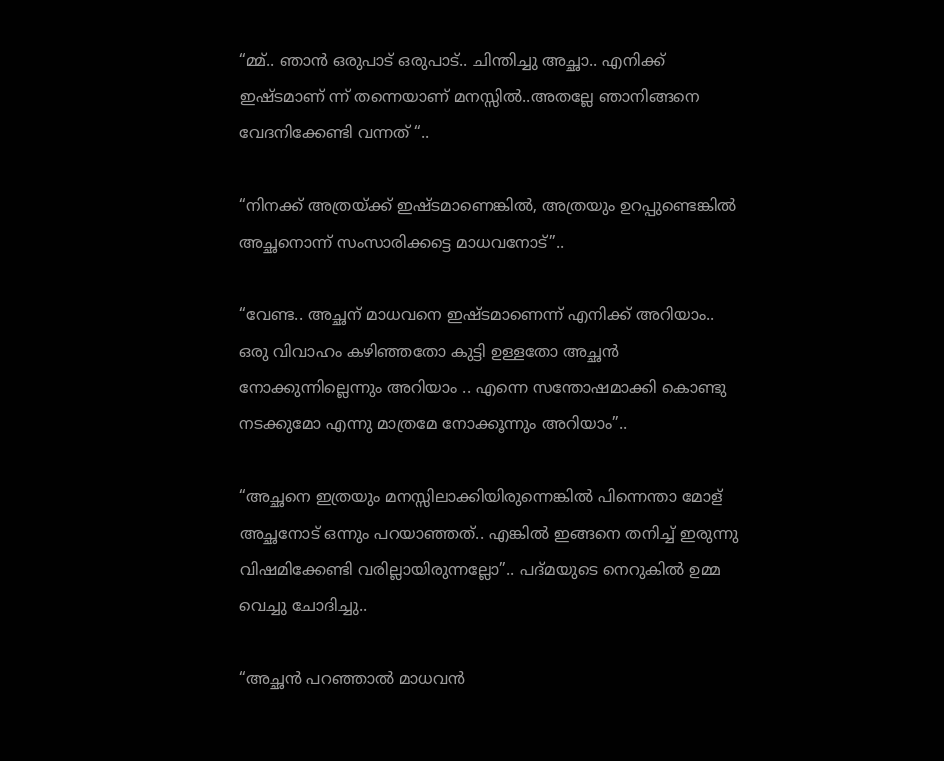“മ്മ്.. ഞാൻ ഒരുപാട് ഒരുപാട്.. ചിന്തിച്ചു അച്ഛാ.. എനിക്ക് ഇഷ്ടമാണ് ന്ന് തന്നെയാണ് മനസ്സിൽ..അതല്ലേ ഞാനിങ്ങനെ വേദനിക്കേണ്ടി വന്നത് “..

“നിനക്ക് അത്രയ്ക്ക് ഇഷ്ടമാണെങ്കിൽ, അത്രയും ഉറപ്പുണ്ടെങ്കിൽ അച്ഛനൊന്ന് സംസാരിക്കട്ടെ മാധവനോട്”..

“വേണ്ട.. അച്ഛന് മാധവനെ ഇഷ്ടമാണെന്ന് എനിക്ക് അറിയാം.. ഒരു വിവാഹം കഴിഞ്ഞതോ കുട്ടി ഉള്ളതോ അച്ഛൻ നോക്കുന്നില്ലെന്നും അറിയാം .. എന്നെ സന്തോഷമാക്കി കൊണ്ടു നടക്കുമോ എന്നു മാത്രമേ നോക്കൂന്നും അറിയാം”..

“അച്ഛനെ ഇത്രയും മനസ്സിലാക്കിയിരുന്നെങ്കിൽ പിന്നെന്താ മോള് അച്ഛനോട് ഒന്നും പറയാഞ്ഞത്.. എങ്കിൽ ഇങ്ങനെ തനിച്ച് ഇരുന്നു വിഷമിക്കേണ്ടി വരില്ലായിരുന്നല്ലോ”.. പദ്മയുടെ നെറുകിൽ ഉമ്മ വെച്ചു ചോദിച്ചു..

“അച്ഛൻ പറഞ്ഞാൽ മാധവൻ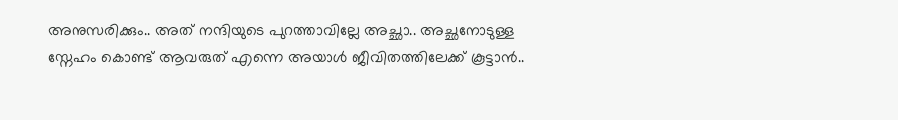അനുസരിക്കും.. അത് നന്ദിയുടെ പുറത്താവില്ലേ അച്ഛാ.. അച്ഛനോടുള്ള സ്നേഹം കൊണ്ട് ആവരുത് എന്നെ അയാൾ ജീവിതത്തിലേക്ക് കൂട്ടാൻ..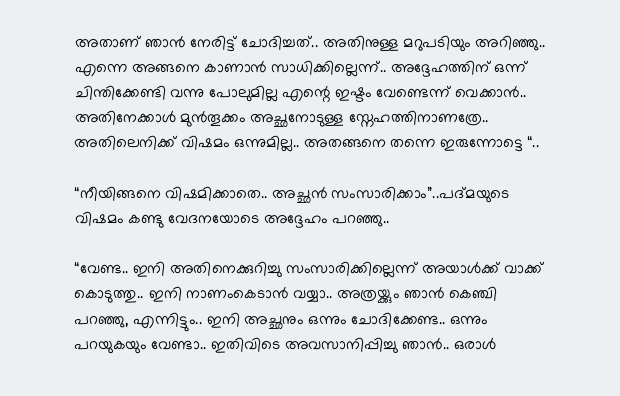അതാണ്‌ ഞാൻ നേരിട്ട് ചോദിച്ചത്.. അതിനുള്ള മറുപടിയും അറിഞ്ഞു.. എന്നെ അങ്ങനെ കാണാൻ സാധിക്കില്ലെന്ന്.. അദ്ദേഹത്തിന് ഒന്ന് ചിന്തിക്കേണ്ടി വന്നു പോലുമില്ല എന്റെ ഇഷ്ടം വേണ്ടെന്ന് വെക്കാൻ.. അതിനേക്കാൾ മുൻ‌തൂക്കം അച്ഛനോടുള്ള സ്നേഹത്തിനാണത്രേ.. അതിലെനിക്ക് വിഷമം ഒന്നുമില്ല.. അതങ്ങനെ തന്നെ ഇരുന്നോട്ടെ “..

“നീയിങ്ങനെ വിഷമിക്കാതെ.. അച്ഛൻ സംസാരിക്കാം”..പദ്മയുടെ വിഷമം കണ്ടു വേദനയോടെ അദ്ദേഹം പറഞ്ഞു..

“വേണ്ട.. ഇനി അതിനെക്കുറിച്ചു സംസാരിക്കില്ലെന്ന് അയാൾക്ക് വാക്ക് കൊടുത്തു.. ഇനി നാണംകെടാൻ വയ്യാ.. അത്രയ്ക്കും ഞാൻ കെഞ്ചി പറഞ്ഞു, എന്നിട്ടും.. ഇനി അച്ഛനും ഒന്നും ചോദിക്കേണ്ട.. ഒന്നും പറയുകയും വേണ്ടാ.. ഇതിവിടെ അവസാനിപ്പിച്ചു ഞാൻ.. ഒരാൾ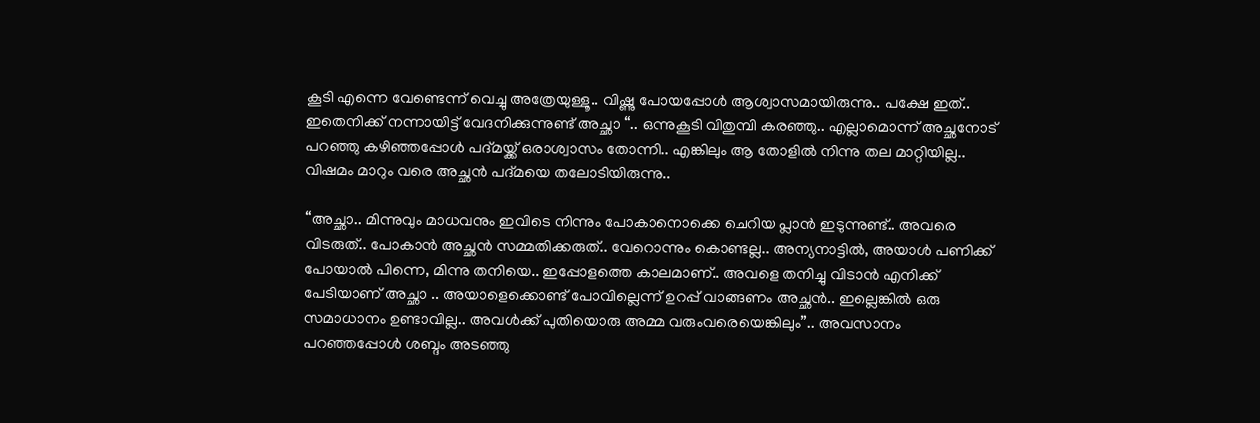കൂടി എന്നെ വേണ്ടെന്ന് വെച്ചു അത്രേയുള്ളൂ.. വിഷ്ണു പോയപ്പോൾ ആശ്വാസമായിരുന്നു.. പക്ഷേ ഇത്.. ഇതെനിക്ക് നന്നായിട്ട് വേദനിക്കുന്നുണ്ട് അച്ഛാ “.. ഒന്നുകൂടി വിതുമ്പി കരഞ്ഞു.. എല്ലാമൊന്ന് അച്ഛനോട് പറഞ്ഞു കഴിഞ്ഞപ്പോൾ പദ്മയ്ക്ക് ഒരാശ്വാസം തോന്നി.. എങ്കിലും ആ തോളിൽ നിന്നു തല മാറ്റിയില്ല.. വിഷമം മാറും വരെ അച്ഛൻ പദ്മയെ തലോടിയിരുന്നു..

“അച്ഛാ.. മിന്നുവും മാധവനും ഇവിടെ നിന്നും പോകാനൊക്കെ ചെറിയ പ്ലാൻ ഇടുന്നുണ്ട്.. അവരെ വിടരുത്.. പോകാൻ അച്ഛൻ സമ്മതിക്കരുത്.. വേറൊന്നും കൊണ്ടല്ല.. അന്യനാട്ടിൽ, അയാൾ പണിക്ക് പോയാൽ പിന്നെ, മിന്നു തനിയെ.. ഇപ്പോളത്തെ കാലമാണ്.. അവളെ തനിച്ചു വിടാൻ എനിക്ക് പേടിയാണ് അച്ഛാ .. അയാളെക്കൊണ്ട് പോവില്ലെന്ന് ഉറപ്പ് വാങ്ങണം അച്ഛൻ.. ഇല്ലെങ്കിൽ ഒരു സമാധാനം ഉണ്ടാവില്ല.. അവൾക്ക് പുതിയൊരു അമ്മ വരുംവരെയെങ്കിലും”.. അവസാനം പറഞ്ഞപ്പോൾ ശബ്ദം അടഞ്ഞു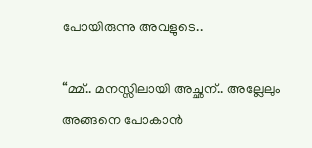പോയിരുന്നു അവളുടെ..

“മ്മ്.. മനസ്സിലായി അച്ഛന്.. അല്ലേലും അങ്ങനെ പോകാൻ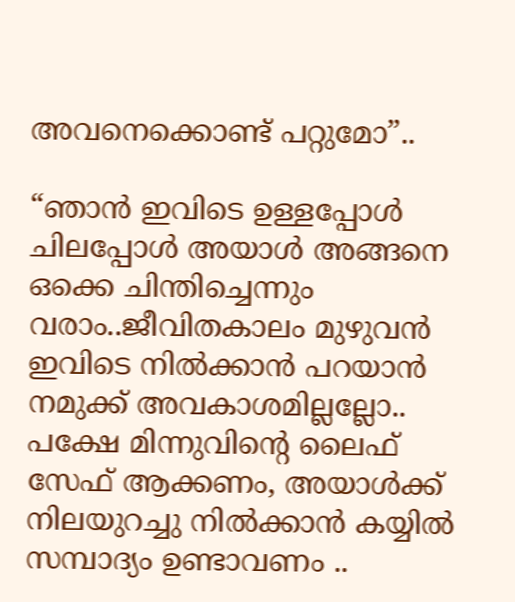അവനെക്കൊണ്ട് പറ്റുമോ”..

“ഞാൻ ഇവിടെ ഉള്ളപ്പോൾ ചിലപ്പോൾ അയാൾ അങ്ങനെ ഒക്കെ ചിന്തിച്ചെന്നും വരാം..ജീവിതകാലം മുഴുവൻ ഇവിടെ നിൽക്കാൻ പറയാൻ നമുക്ക് അവകാശമില്ലല്ലോ.. പക്ഷേ മിന്നുവിന്റെ ലൈഫ് സേഫ് ആക്കണം, അയാൾക്ക് നിലയുറച്ചു നിൽക്കാൻ കയ്യിൽ സമ്പാദ്യം ഉണ്ടാവണം ..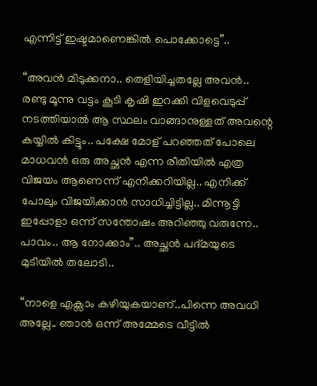എന്നിട്ട് ഇഷ്ടമാണെങ്കിൽ പൊക്കോട്ടെ”..

“അവൻ മിടുക്കനാ.. തെളിയിച്ചതല്ലേ അവൻ.. രണ്ടു മൂന്നു വട്ടം കൂടി കൃഷി ഇറക്കി വിളവെടുപ്പ് നടത്തിയാൽ ആ സ്ഥലം വാങ്ങാനുള്ളത് അവന്റെ കയ്യിൽ കിട്ടും.. പക്ഷേ മോള് പറഞ്ഞത് പോലെ മാധവൻ ഒരു അച്ഛൻ എന്ന രീതിയിൽ എത്ര വിജയം ആണെന്ന് എനിക്കറിയില്ല.. എനിക്ക് പോലും വിജയിക്കാൻ സാധിച്ചിട്ടില്ല.. മിന്നൂട്ടി ഇപ്പോളാ ഒന്ന് സന്തോഷം അറിഞ്ഞു വരുന്നേ.. പാവം.. ആ നോക്കാം”.. അച്ഛൻ പദ്മയുടെ മുടിയിൽ തലോടി..

“നാളെ എക്സാം കഴിയുകയാണ്..പിന്നെ അവധി അല്ലേ.. ഞാൻ ഒന്ന് അമ്മേടെ വീട്ടിൽ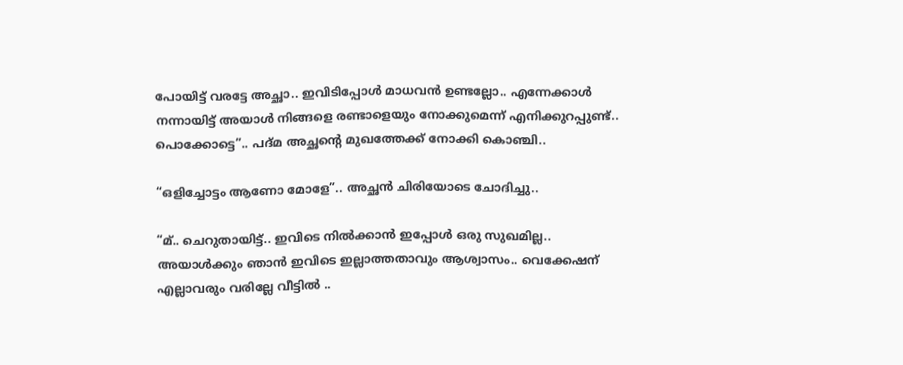പോയിട്ട് വരട്ടേ അച്ഛാ.. ഇവിടിപ്പോൾ മാധവൻ ഉണ്ടല്ലോ.. എന്നേക്കാൾ നന്നായിട്ട് അയാൾ നിങ്ങളെ രണ്ടാളെയും നോക്കുമെന്ന് എനിക്കുറപ്പുണ്ട്.. പൊക്കോട്ടെ”.. പദ്മ അച്ഛന്റെ മുഖത്തേക്ക് നോക്കി കൊഞ്ചി..

“ഒളിച്ചോട്ടം ആണോ മോളേ”.. അച്ഛൻ ചിരിയോടെ ചോദിച്ചു..

“മ്.. ചെറുതായിട്ട്.. ഇവിടെ നിൽക്കാൻ ഇപ്പോൾ ഒരു സുഖമില്ല.. അയാൾക്കും ഞാൻ ഇവിടെ ഇല്ലാത്തതാവും ആശ്വാസം.. വെക്കേഷന് എല്ലാവരും വരില്ലേ വീട്ടിൽ ..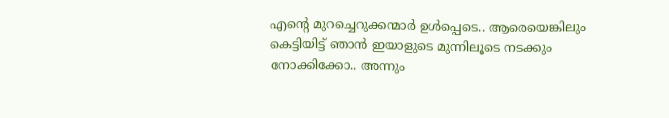എന്റെ മുറച്ചെറുക്കന്മാർ ഉൾപ്പെടെ.. ആരെയെങ്കിലും കെട്ടിയിട്ട് ഞാൻ ഇയാളുടെ മുന്നിലൂടെ നടക്കും നോക്കിക്കോ.. അന്നും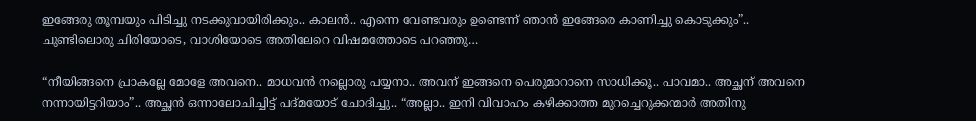ഇങ്ങേരു തൂമ്പയും പിടിച്ചു നടക്കുവായിരിക്കും.. കാലൻ.. എന്നെ വേണ്ടവരും ഉണ്ടെന്ന് ഞാൻ ഇങ്ങേരെ കാണിച്ചു കൊടുക്കും”.. ചുണ്ടിലൊരു ചിരിയോടെ, വാശിയോടെ അതിലേറെ വിഷമത്തോടെ പറഞ്ഞു…

“നീയിങ്ങനെ പ്രാകല്ലേ മോളേ അവനെ.. മാധവൻ നല്ലൊരു പയ്യനാ.. അവന് ഇങ്ങനെ പെരുമാറാനെ സാധിക്കൂ.. പാവമാ.. അച്ഛന് അവനെ നന്നായിട്ടറിയാം”.. അച്ഛൻ ഒന്നാലോചിച്ചിട്ട് പദ്മയോട് ചോദിച്ചു.. “അല്ലാ.. ഇനി വിവാഹം കഴിക്കാത്ത മുറച്ചെറുക്കന്മാർ അതിനു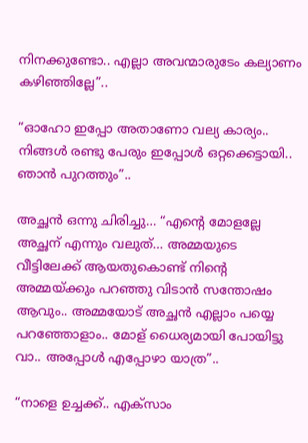നിനക്കുണ്ടോ.. എല്ലാ അവന്മാരുടേം കല്യാണം കഴിഞ്ഞില്ലേ”..

“ഓഹോ ഇപ്പോ അതാണോ വല്യ കാര്യം.. നിങ്ങൾ രണ്ടു പേരും ഇപ്പോൾ ഒറ്റക്കെട്ടായി.. ഞാൻ പുറത്തും”..

അച്ഛൻ ഒന്നു ചിരിച്ചു… “എന്റെ മോളല്ലേ അച്ഛന് എന്നും വലുത്… അമ്മയുടെ വീട്ടിലേക്ക് ആയതുകൊണ്ട് നിന്റെ അമ്മയ്ക്കും പറഞ്ഞു വിടാൻ സന്തോഷം ആവും.. അമ്മയോട് അച്ഛൻ എല്ലാം പയ്യെ പറഞ്ഞോളാം.. മോള് ധൈര്യമായി പോയിട്ടു വാ.. അപ്പോൾ എപ്പോഴാ യാത്ര”..

“നാളെ ഉച്ചക്ക്.. എക്സാം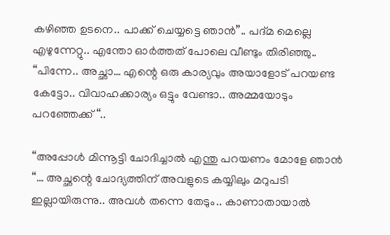കഴിഞ്ഞ ഉടനെ.. പാക്ക് ചെയ്യട്ടെ ഞാൻ”.. പദ്മ മെല്ലെ എഴുന്നേറ്റു.. എന്തോ ഓർത്തത് പോലെ വീണ്ടും തിരിഞ്ഞു.. “പിന്നേ.. അച്ഛാ… എന്റെ ഒരു കാര്യവും അയാളോട് പറയണ്ട കേട്ടോ.. വിവാഹക്കാര്യം ഒട്ടും വേണ്ടാ.. അമ്മയോടും പറഞ്ഞേക്ക് “..

“അപ്പോൾ മിന്നൂട്ടി ചോദിച്ചാൽ എന്തു പറയണം മോളേ ഞാൻ “… അച്ഛന്റെ ചോദ്യത്തിന് അവളുടെ കയ്യിലും മറുപടി ഇല്ലായിരുന്നു.. അവൾ തന്നെ തേടും.. കാണാതായാൽ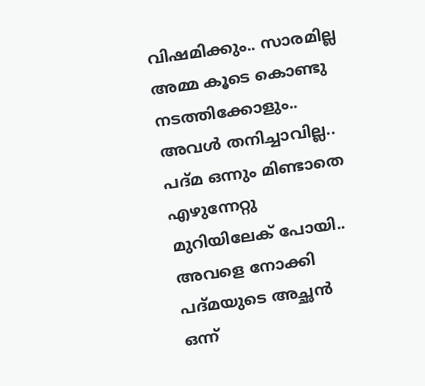വിഷമിക്കും.. സാരമില്ല അമ്മ കൂടെ കൊണ്ടു നടത്തിക്കോളും.. അവൾ തനിച്ചാവില്ല.. പദ്മ ഒന്നും മിണ്ടാതെ എഴുന്നേറ്റു മുറിയിലേക് പോയി.. അവളെ നോക്കി പദ്മയുടെ അച്ഛൻ ഒന്ന്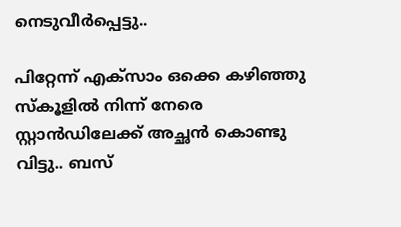നെടുവീർപ്പെട്ടു..

പിറ്റേന്ന് എക്സാം ഒക്കെ കഴിഞ്ഞു സ്കൂളിൽ നിന്ന് നേരെ സ്റ്റാൻഡിലേക്ക് അച്ഛൻ കൊണ്ടു വിട്ടു.. ബസ്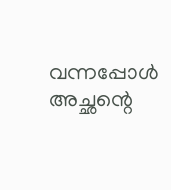വന്നപ്പോൾ അച്ഛന്റെ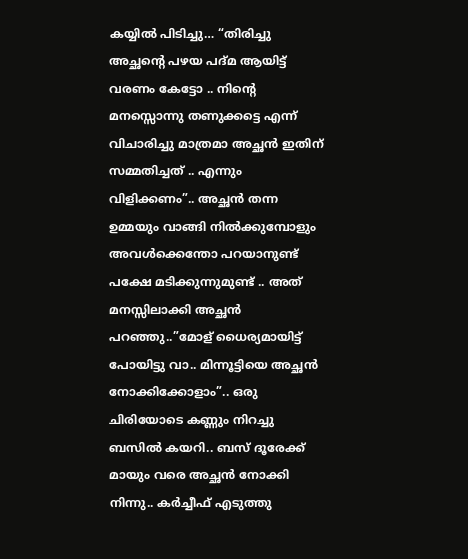കയ്യിൽ പിടിച്ചു… “തിരിച്ചു അച്ഛന്റെ പഴയ പദ്മ ആയിട്ട് വരണം കേട്ടോ .. നിന്റെ മനസ്സൊന്നു തണുക്കട്ടെ എന്ന് വിചാരിച്ചു മാത്രമാ അച്ഛൻ ഇതിന് സമ്മതിച്ചത് .. എന്നും വിളിക്കണം”.. അച്ഛൻ തന്ന ഉമ്മയും വാങ്ങി നിൽക്കുമ്പോളും അവൾക്കെന്തോ പറയാനുണ്ട് പക്ഷേ മടിക്കുന്നുമുണ്ട് .. അത് മനസ്സിലാക്കി അച്ഛൻ പറഞ്ഞു..”മോള് ധൈര്യമായിട്ട് പോയിട്ടു വാ.. മിന്നൂട്ടിയെ അച്ഛൻ നോക്കിക്കോളാം”.. ഒരു ചിരിയോടെ കണ്ണും നിറച്ചു ബസിൽ കയറി.. ബസ് ദൂരേക്ക് മായും വരെ അച്ഛൻ നോക്കി നിന്നു.. കർച്ചീഫ് എടുത്തു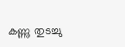കണ്ണു തുടച്ചു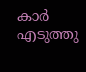കാർ എടുത്തു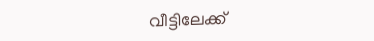വീട്ടിലേക്ക്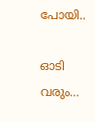പോയി..

ഓടി വരും…